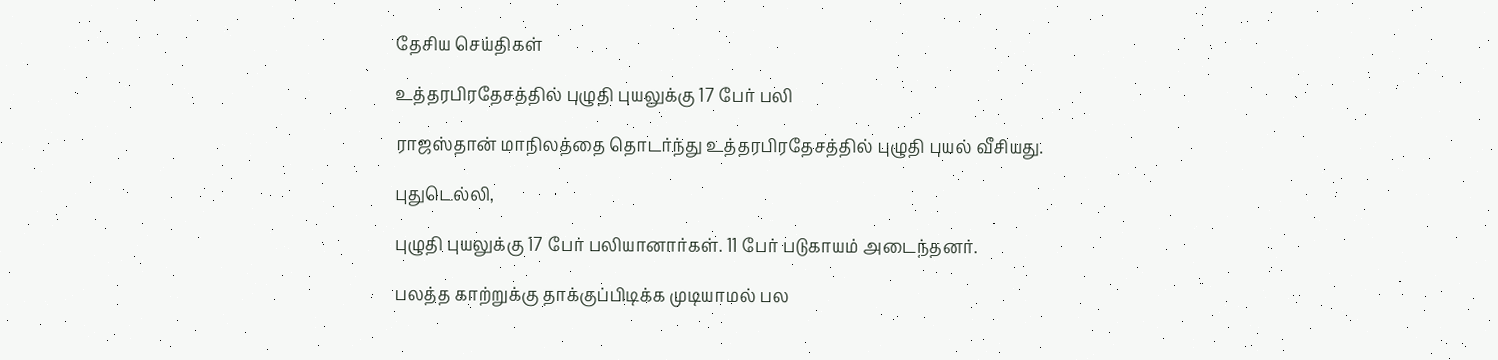தேசிய செய்திகள்

உத்தரபிரதேசத்தில் புழுதி புயலுக்கு 17 பேர் பலி

ராஜஸ்தான் மாநிலத்தை தொடர்ந்து உத்தரபிரதேசத்தில் புழுதி புயல் வீசியது.

புதுடெல்லி,

புழுதி புயலுக்கு 17 பேர் பலியானார்கள். 11 பேர் படுகாயம் அடைந்தனர்.

பலத்த காற்றுக்கு தாக்குப்பிடிக்க முடியாமல் பல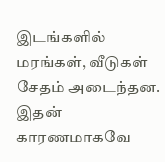இடங்களில் மரங்கள், வீடுகள் சேதம் அடைந்தன. இதன் காரணமாகவே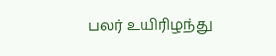பலர் உயிரிழந்து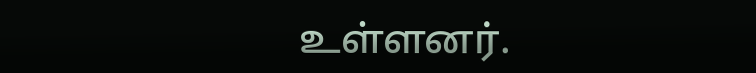உள்ளனர்.